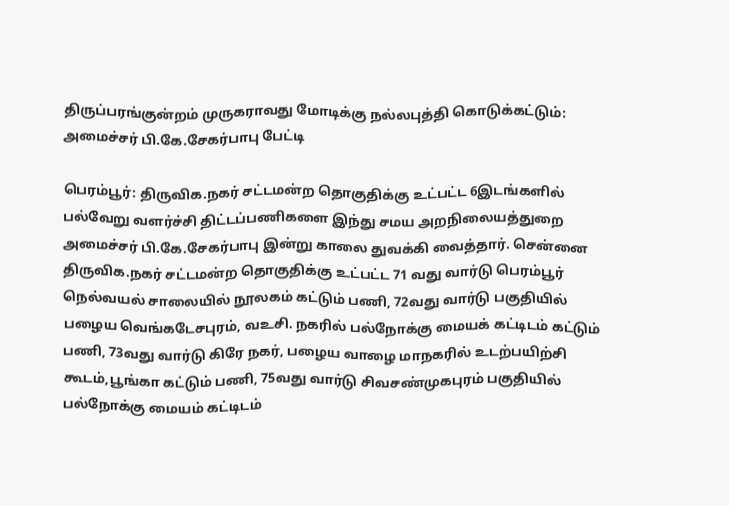திருப்பரங்குன்றம் முருகராவது மோடிக்கு நல்லபுத்தி கொடுக்கட்டும்: அமைச்சர் பி.கே.சேகர்பாபு பேட்டி

பெரம்பூர்: திருவிக.நகர் சட்டமன்ற தொகுதிக்கு உட்பட்ட 6இடங்களில் பல்வேறு வளர்ச்சி திட்டப்பணிகளை இந்து சமய அறநிலையத்துறை அமைச்சர் பி.கே.சேகர்பாபு இன்று காலை துவக்கி வைத்தார். சென்னை திருவிக.நகர் சட்டமன்ற தொகுதிக்கு உட்பட்ட 71 வது வார்டு பெரம்பூர் நெல்வயல் சாலையில் நூலகம் கட்டும் பணி, 72வது வார்டு பகுதியில் பழைய வெங்கடேசபுரம், வஉசி. நகரில் பல்நோக்கு மையக் கட்டிடம் கட்டும் பணி, 73வது வார்டு கிரே நகர், பழைய வாழை மாநகரில் உடற்பயிற்சி கூடம்,பூங்கா கட்டும் பணி, 75வது வார்டு சிவசண்முகபுரம் பகுதியில் பல்நோக்கு மையம் கட்டிடம்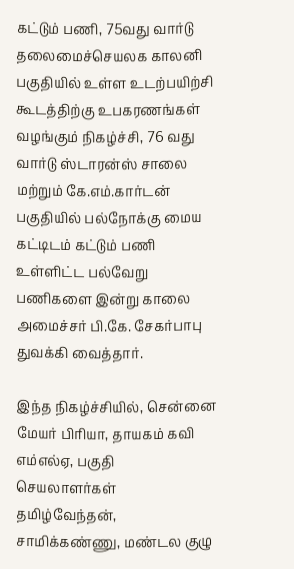கட்டும் பணி, 75வது வார்டு தலைமைச்செயலக காலனி பகுதியில் உள்ள உடற்பயிற்சி கூடத்திற்கு உபகரணங்கள் வழங்கும் நிகழ்ச்சி, 76 வது வார்டு ஸ்டாரன்ஸ் சாலை மற்றும் கே.எம்.கார்டன் பகுதியில் பல்நோக்கு மைய கட்டிடம் கட்டும் பணி உள்ளிட்ட பல்வேறு பணிகளை இன்று காலை அமைச்சர் பி.கே. சேகர்பாபு துவக்கி வைத்தார்.

இந்த நிகழ்ச்சியில், சென்னை மேயர் பிரியா, தாயகம் கவி எம்எல்ஏ, பகுதி செயலாளர்கள் தமிழ்வேந்தன், சாமிக்கண்ணு, மண்டல குழு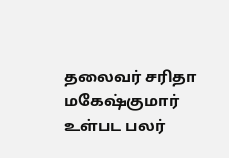தலைவர் சரிதா மகேஷ்குமார் உள்பட பலர்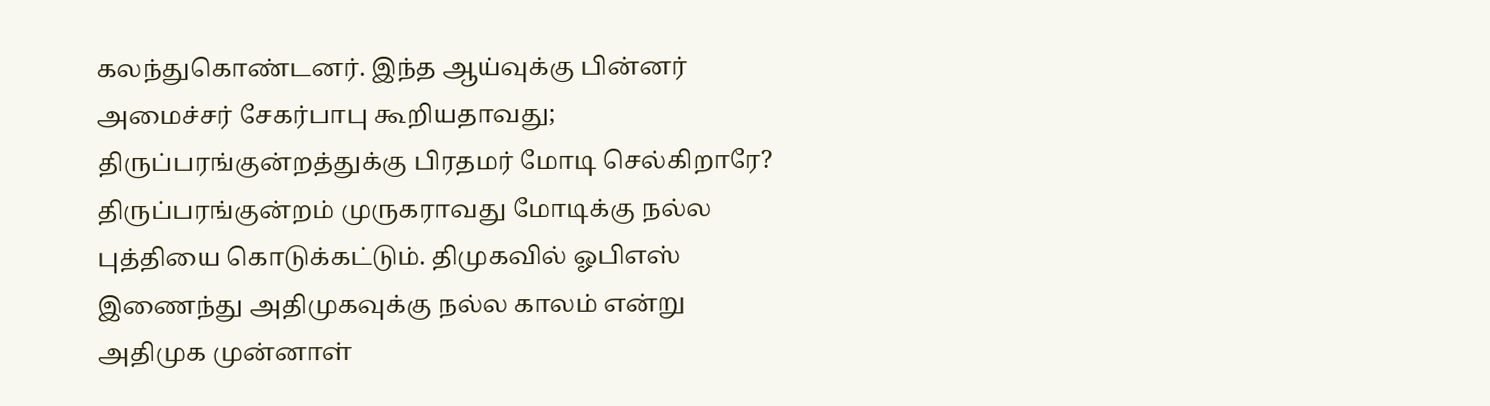கலந்துகொண்டனர். இந்த ஆய்வுக்கு பின்னர் அமைச்சர் சேகர்பாபு கூறியதாவது; திருப்பரங்குன்றத்துக்கு பிரதமர் மோடி செல்கிறாரே? திருப்பரங்குன்றம் முருகராவது மோடிக்கு நல்ல புத்தியை கொடுக்கட்டும். திமுகவில் ஓபிஎஸ் இணைந்து அதிமுகவுக்கு நல்ல காலம் என்று அதிமுக முன்னாள்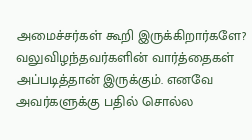அமைச்சர்கள் கூறி இருக்கிறார்களே? வலுவிழந்தவர்களின் வார்த்தைகள் அப்படித்தான் இருக்கும். எனவே அவர்களுக்கு பதில் சொல்ல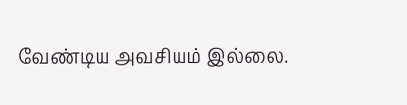வேண்டிய அவசியம் இல்லை.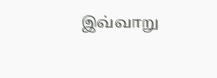இவ்வாறு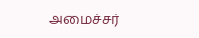அமைச்சர்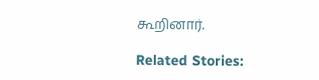கூறினார்.

Related Stories: